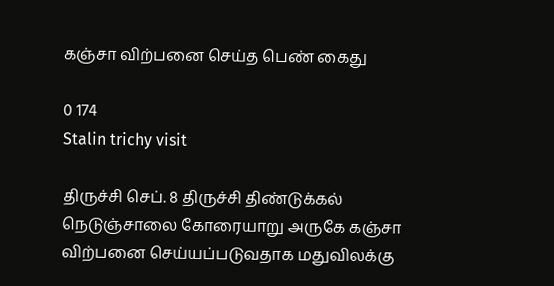கஞ்சா விற்பனை செய்த பெண் கைது

0 174
Stalin trichy visit

திருச்சி செப். 8 திருச்சி திண்டுக்கல் நெடுஞ்சாலை கோரையாறு அருகே கஞ்சா விற்பனை செய்யப்படுவதாக மதுவிலக்கு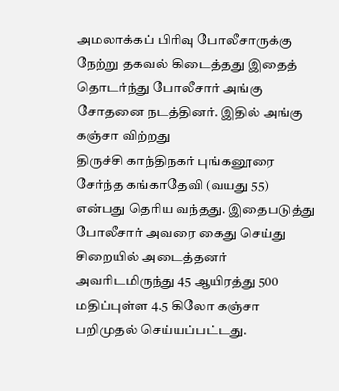அமலாக்கப் பிரிவு போலீசாருக்கு நேற்று தகவல் கிடைத்தது இதைத் தொடர்ந்து போலீசார் அங்கு சோதனை நடத்தினர். இதில் அங்கு கஞ்சா விற்றது
திருச்சி காந்திநகர் புங்கனூரை சேர்ந்த கங்காதேவி (வயது 55) என்பது தெரிய வந்தது. இதைபடுத்து போலீசார் அவரை கைது செய்து சிறையில் அடைத்தனர் அவரிடமிருந்து 45 ஆயிரத்து 500 மதிப்புள்ள 4.5 கிலோ கஞ்சா பறிமுதல் செய்யப்பட்டது.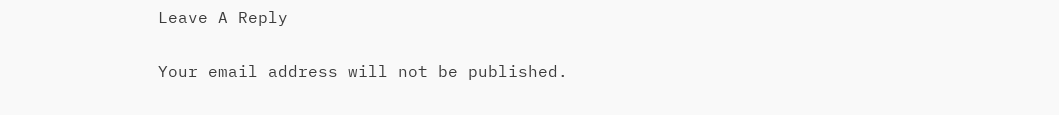Leave A Reply

Your email address will not be published.